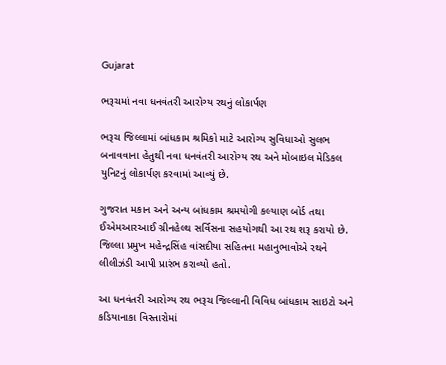Gujarat

ભરૂચમાં નવા ધનવંતરી આરોગ્ય રથનું લોકાર્પણ

ભરૂચ જિલ્લામાં બાંધકામ શ્રમિકો માટે આરોગ્ય સુવિધાઓ સુલભ બનાવવાના હેતુથી નવા ધનવંતરી આરોગ્ય રથ અને મોબાઇલ મેડિકલ યુનિટનું લોકાર્પણ કરવામાં આવ્યું છે.

ગુજરાત મકાન અને અન્ય બાંધકામ શ્રમયોગી કલ્યાણ બોર્ડ તથા ઈએમઆરઆઈ ગ્રીનહેલ્થ સર્વિસના સહયોગથી આ રથ શરૂ કરાયો છે. જિલ્લા પ્રમુખ મહેન્દ્રસિંહ વાંસદીયા સહિતના મહાનુભાવોએ રથને લીલીઝંડી આપી પ્રારંભ કરાવ્યો હતો.

આ ધનવંતરી આરોગ્ય રથ ભરૂચ જિલ્લાની વિવિધ બાંધકામ સાઇટો અને કડિયાનાકા વિસ્તારોમાં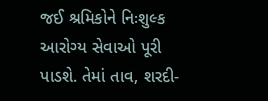જઈ શ્રમિકોને નિઃશુલ્ક આરોગ્ય સેવાઓ પૂરી પાડશે. તેમાં તાવ, શરદી-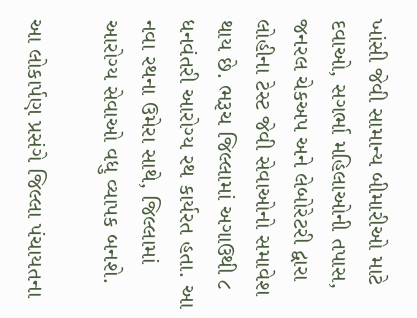ખાંસી જેવી સામાન્ય બીમારીઓ માટે દવાઓ, સગર્ભા મહિલાઓની તપાસ, જનરલ ચેકઅપ અને લેબોરેટરી દ્વારા લોહીના ટેસ્ટ જેવી સેવાઓનો સમાવેશ થાય છે. ભરૂચ જિલ્લામાં અગાઉથી ૮ ધનવંતરી આરોગ્ય રથ કાર્યરત હતા. આ નવા રથના ઉમેરા સાથે, જિલ્લામાં આરોગ્ય સેવાઓ વધુ વ્યાપક બનશે.

આ લોકાર્પણ પ્રસંગે જિલ્લા પંચાયતના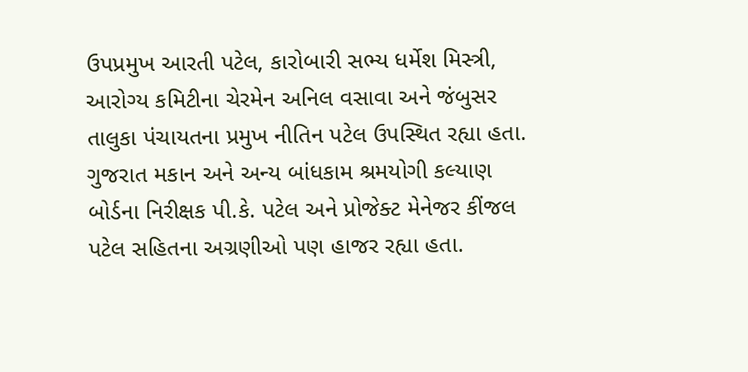ઉપપ્રમુખ આરતી પટેલ, કારોબારી સભ્ય ધર્મેશ મિસ્ત્રી, આરોગ્ય કમિટીના ચેરમેન અનિલ વસાવા અને જંબુસર તાલુકા પંચાયતના પ્રમુખ નીતિન પટેલ ઉપસ્થિત રહ્યા હતા. ગુજરાત મકાન અને અન્ય બાંધકામ શ્રમયોગી કલ્યાણ બોર્ડના નિરીક્ષક પી.કે. પટેલ અને પ્રોજેક્ટ મેનેજર કીંજલ પટેલ સહિતના અગ્રણીઓ પણ હાજર રહ્યા હતા.